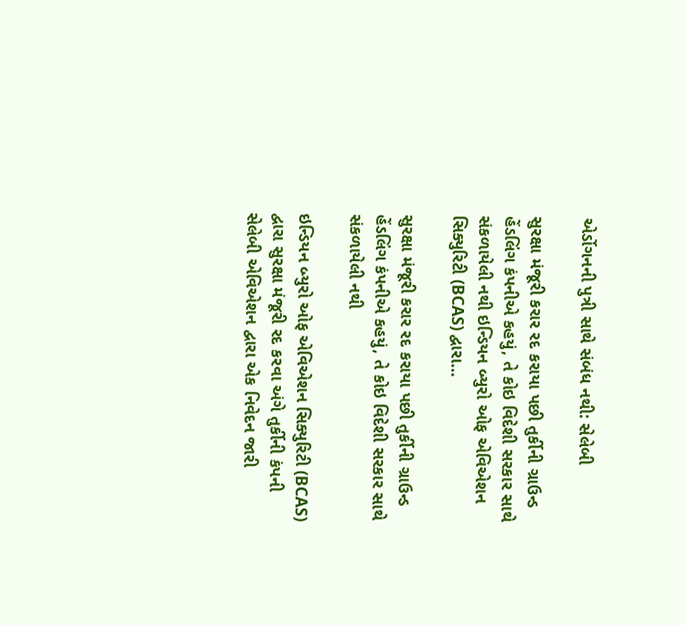એર્ડોગનની પુત્રી સાથે સંબંધ નથી: સેલેબી

સુરક્ષા મંજૂરી કરાર રદ કરાયા પછી તુર્કીની ગ્રાઉન્ડ હેંડલિંગ કંપનીએ કહયું, તે કોઇ વિદેશી સરકાર સાથે સંકળાયેલી નથી ઇન્ડિયન બ્યુરો ઓફ એવિએશન સિક્યુરિટી (BCAS) દ્વારા…

સુરક્ષા મંજૂરી કરાર રદ કરાયા પછી તુર્કીની ગ્રાઉન્ડ હેંડલિંગ કંપનીએ કહયું, તે કોઇ વિદેશી સરકાર સાથે સંકળાયેલી નથી

ઇન્ડિયન બ્યુરો ઓફ એવિએશન સિક્યુરિટી (BCAS) દ્વારા સુરક્ષા મંજૂરી રદ કરવા અંગે તુર્કીની કંપની સેલેબી એવિએશન દ્વારા એક નિવેદન જારી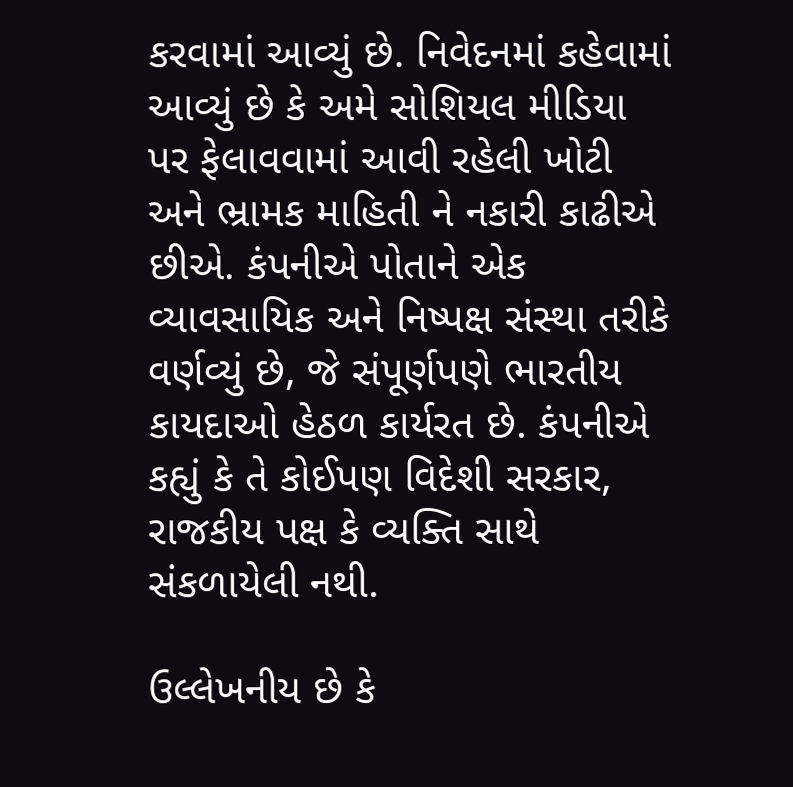કરવામાં આવ્યું છે. નિવેદનમાં કહેવામાં આવ્યું છે કે અમે સોશિયલ મીડિયા પર ફેલાવવામાં આવી રહેલી ખોટી અને ભ્રામક માહિતી ને નકારી કાઢીએ છીએ. કંપનીએ પોતાને એક વ્યાવસાયિક અને નિષ્પક્ષ સંસ્થા તરીકે વર્ણવ્યું છે, જે સંપૂર્ણપણે ભારતીય કાયદાઓ હેઠળ કાર્યરત છે. કંપનીએ કહ્યું કે તે કોઈપણ વિદેશી સરકાર, રાજકીય પક્ષ કે વ્યક્તિ સાથે સંકળાયેલી નથી.

ઉલ્લેખનીય છે કે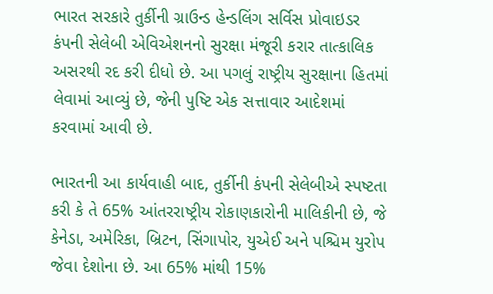ભારત સરકારે તુર્કીની ગ્રાઉન્ડ હેન્ડલિંગ સર્વિસ પ્રોવાઇડર કંપની સેલેબી એવિએશનનો સુરક્ષા મંજૂરી કરાર તાત્કાલિક અસરથી રદ કરી દીધો છે. આ પગલું રાષ્ટ્રીય સુરક્ષાના હિતમાં લેવામાં આવ્યું છે, જેની પુષ્ટિ એક સત્તાવાર આદેશમાં કરવામાં આવી છે.

ભારતની આ કાર્યવાહી બાદ, તુર્કીની કંપની સેલેબીએ સ્પષ્ટતા કરી કે તે 65% આંતરરાષ્ટ્રીય રોકાણકારોની માલિકીની છે, જે કેનેડા, અમેરિકા, બ્રિટન, સિંગાપોર, યુએઈ અને પશ્ચિમ યુરોપ જેવા દેશોના છે. આ 65% માંથી 15%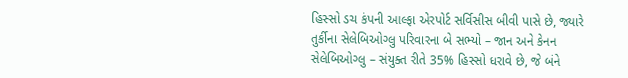હિસ્સો ડચ કંપની આલ્ફા એરપોર્ટ સર્વિસીસ બીવી પાસે છે, જ્યારે તુર્કીના સેલેબિઓગ્લુ પરિવારના બે સભ્યો – જાન અને કેનન સેલેબિઓગ્લુ – સંયુક્ત રીતે 35% હિસ્સો ધરાવે છે, જે બંને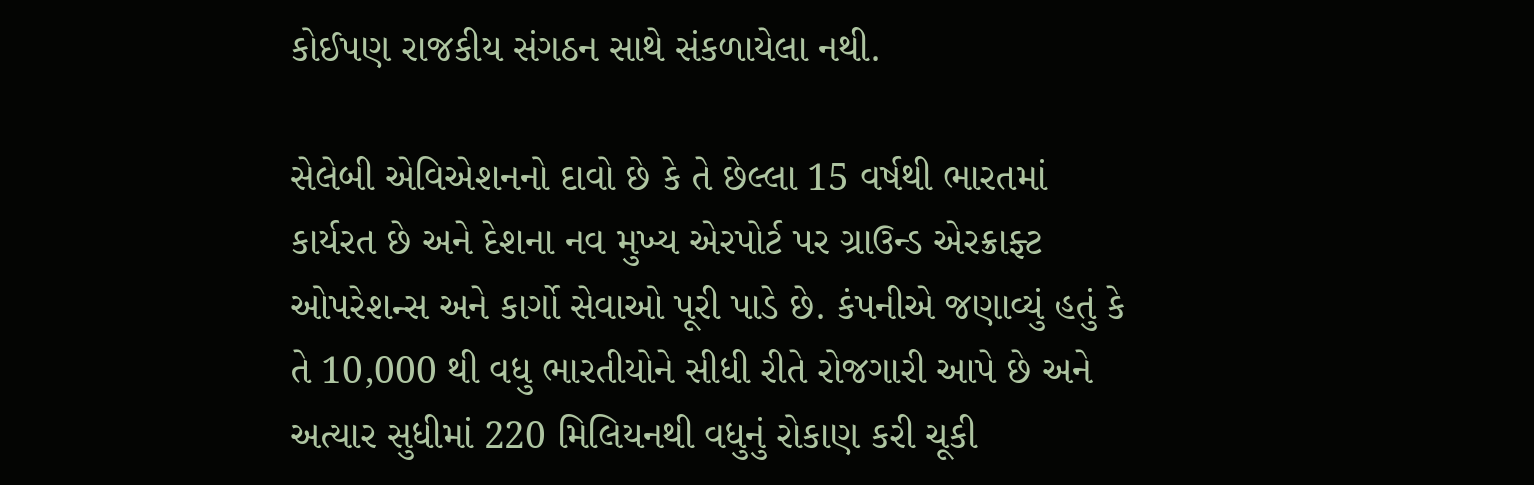કોઈપણ રાજકીય સંગઠન સાથે સંકળાયેલા નથી.

સેલેબી એવિએશનનો દાવો છે કે તે છેલ્લા 15 વર્ષથી ભારતમાં કાર્યરત છે અને દેશના નવ મુખ્ય એરપોર્ટ પર ગ્રાઉન્ડ એરક્રાફ્ટ ઓપરેશન્સ અને કાર્ગો સેવાઓ પૂરી પાડે છે. કંપનીએ જણાવ્યું હતું કે તે 10,000 થી વધુ ભારતીયોને સીધી રીતે રોજગારી આપે છે અને અત્યાર સુધીમાં 220 મિલિયનથી વધુનું રોકાણ કરી ચૂકી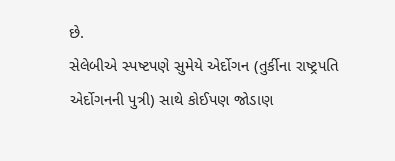છે.
સેલેબીએ સ્પષ્ટપણે સુમેયે એર્દોગન (તુર્કીના રાષ્ટ્રપતિ એર્દોગનની પુત્રી) સાથે કોઈપણ જોડાણ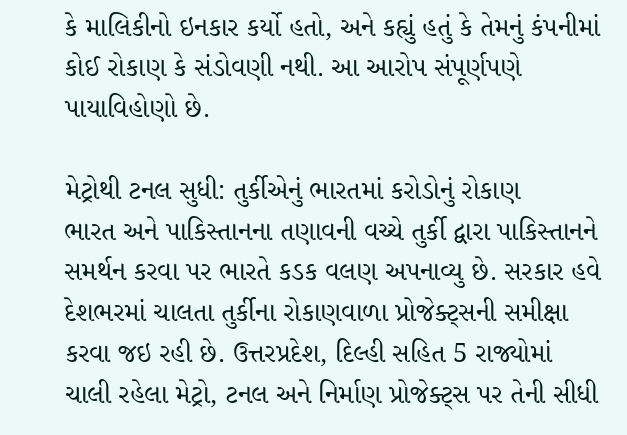કે માલિકીનો ઇનકાર કર્યો હતો, અને કહ્યું હતું કે તેમનું કંપનીમાં કોઈ રોકાણ કે સંડોવણી નથી. આ આરોપ સંપૂર્ણપણે પાયાવિહોણો છે.

મેટ્રોથી ટનલ સુધી: તુર્કીએનું ભારતમાં કરોડોનું રોકાણ
ભારત અને પાકિસ્તાનના તણાવની વચ્ચે તુર્કી દ્વારા પાકિસ્તાનને સમર્થન કરવા પર ભારતે કડક વલણ અપનાવ્યુ છે. સરકાર હવે દેશભરમાં ચાલતા તુર્કીના રોકાણવાળા પ્રોજેક્ટ્સની સમીક્ષા કરવા જઇ રહી છે. ઉત્તરપ્રદેશ, દિલ્હી સહિત 5 રાજ્યોમાં ચાલી રહેલા મેટ્રો, ટનલ અને નિર્માણ પ્રોજેક્ટ્સ પર તેની સીધી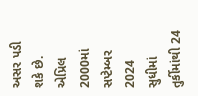અસર પડી શકે છે. એપ્રિલ 2000માં સપ્ટેમ્બર 2024 સુધીમાં તુર્કીમાંથી 24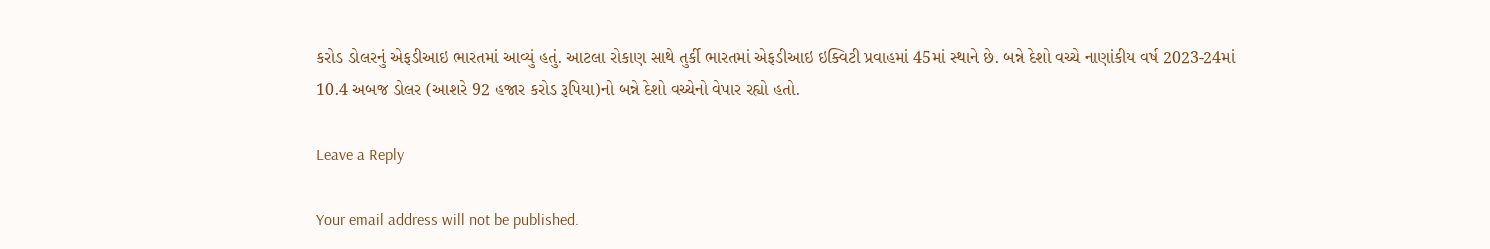કરોડ ડોલરનું એફડીઆઇ ભારતમાં આવ્યું હતું. આટલા રોકાણ સાથે તુર્કી ભારતમાં એફડીઆઇ ઇક્વિટી પ્રવાહમાં 45માં સ્થાને છે. બન્ને દેશો વચ્ચે નાણાંકીય વર્ષ 2023-24માં 10.4 અબજ ડોલર (આશરે 92 હજાર કરોડ રૂપિયા)નો બન્ને દેશો વચ્ચેનો વેપાર રહ્યો હતો.

Leave a Reply

Your email address will not be published.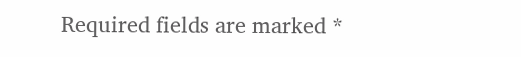Required fields are marked *